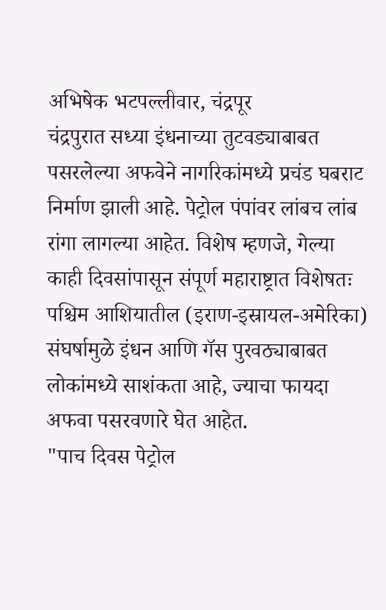अभिषेक भटपल्लीवार, चंद्रपूर
चंद्रपुरात सध्या इंधनाच्या तुटवड्याबाबत पसरलेल्या अफवेने नागरिकांमध्ये प्रचंड घबराट निर्माण झाली आहे. पेट्रोल पंपांवर लांबच लांब रांगा लागल्या आहेत. विशेष म्हणजे, गेल्या काही दिवसांपासून संपूर्ण महाराष्ट्रात विशेषतः पश्चिम आशियातील (इराण-इस्रायल-अमेरिका) संघर्षामुळे इंधन आणि गॅस पुरवठ्याबाबत लोकांमध्ये साशंकता आहे, ज्याचा फायदा अफवा पसरवणारे घेत आहेत.
"पाच दिवस पेट्रोल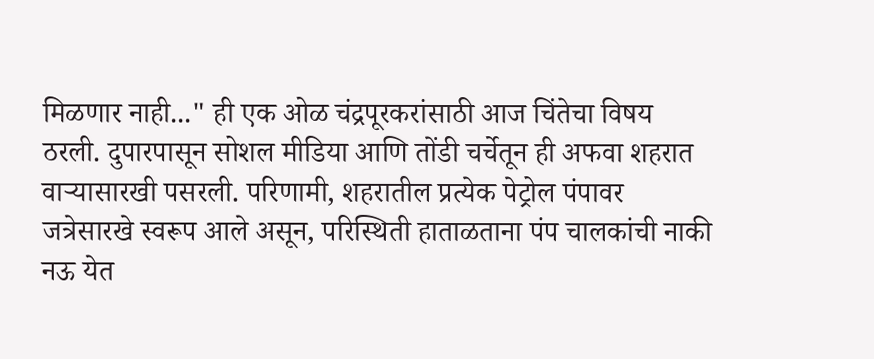मिळणार नाही..." ही एक ओळ चंद्रपूरकरांसाठी आज चिंतेचा विषय ठरली. दुपारपासून सोशल मीडिया आणि तोंडी चर्चेतून ही अफवा शहरात वाऱ्यासारखी पसरली. परिणामी, शहरातील प्रत्येक पेट्रोल पंपावर जत्रेसारखे स्वरूप आले असून, परिस्थिती हाताळताना पंप चालकांची नाकी नऊ येत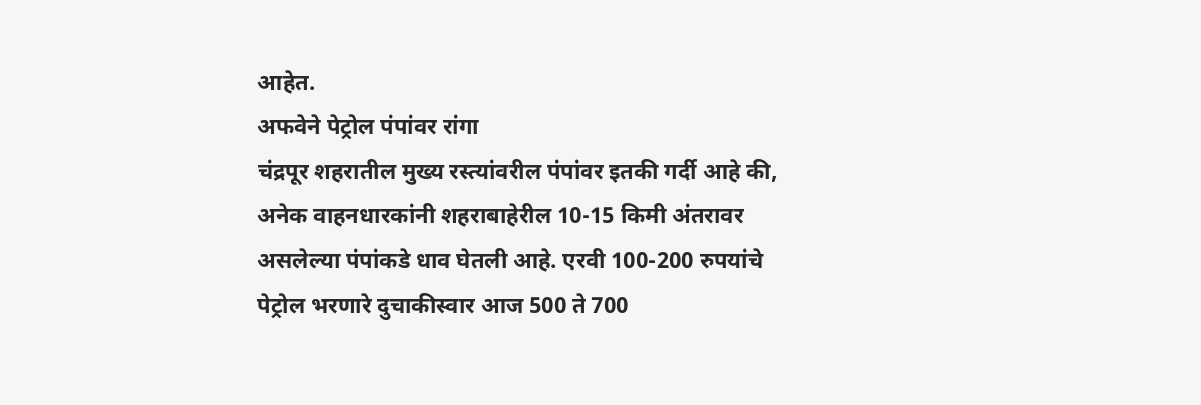आहेत.
अफवेने पेट्रोल पंपांवर रांगा
चंद्रपूर शहरातील मुख्य रस्त्यांवरील पंपांवर इतकी गर्दी आहे की, अनेक वाहनधारकांनी शहराबाहेरील 10-15 किमी अंतरावर असलेल्या पंपांकडे धाव घेतली आहे. एरवी 100-200 रुपयांचे पेट्रोल भरणारे दुचाकीस्वार आज 500 ते 700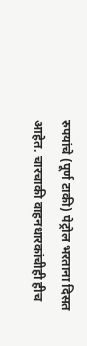रुपयांचे (पूर्ण टाकी) पेट्रोल भरताना दिसत आहेत. चारचाकी वाहनधारकांचीही हीच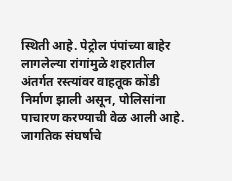स्थिती आहे. पेट्रोल पंपांच्या बाहेर लागलेल्या रांगांमुळे शहरातील अंतर्गत रस्त्यांवर वाहतूक कोंडी निर्माण झाली असून, पोलिसांना पाचारण करण्याची वेळ आली आहे.
जागतिक संघर्षाचे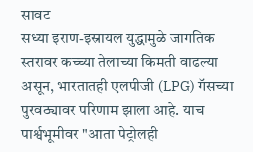सावट
सध्या इराण-इस्रायल युद्धामुळे जागतिक स्तरावर कच्च्या तेलाच्या किमती वाढल्या असून, भारतातही एलपीजी (LPG) गॅसच्या पुरवठ्यावर परिणाम झाला आहे. याच पार्श्वभूमीवर "आता पेट्रोलही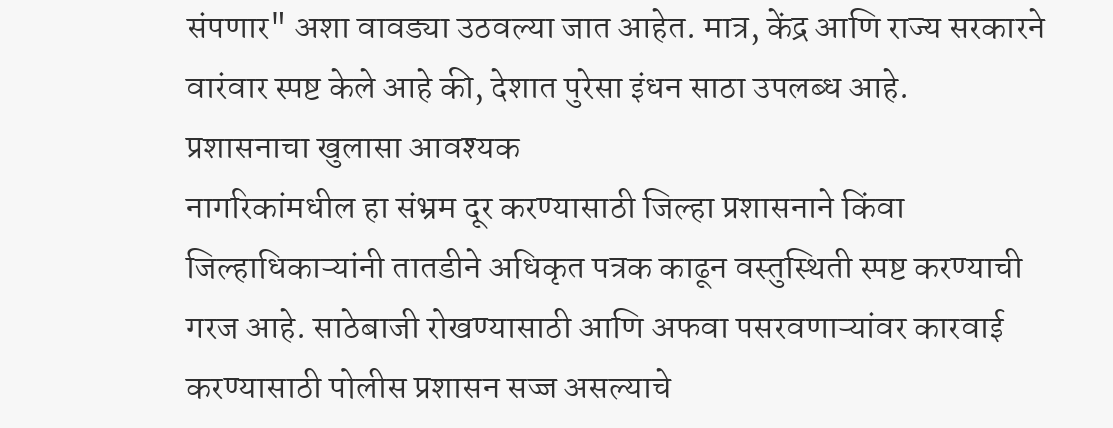संपणार" अशा वावड्या उठवल्या जात आहेत. मात्र, केंद्र आणि राज्य सरकारने वारंवार स्पष्ट केले आहे की, देशात पुरेसा इंधन साठा उपलब्ध आहे.
प्रशासनाचा खुलासा आवश्यक
नागरिकांमधील हा संभ्रम दूर करण्यासाठी जिल्हा प्रशासनाने किंवा जिल्हाधिकाऱ्यांनी तातडीने अधिकृत पत्रक काढून वस्तुस्थिती स्पष्ट करण्याची गरज आहे. साठेबाजी रोखण्यासाठी आणि अफवा पसरवणाऱ्यांवर कारवाई करण्यासाठी पोलीस प्रशासन सज्ज असल्याचे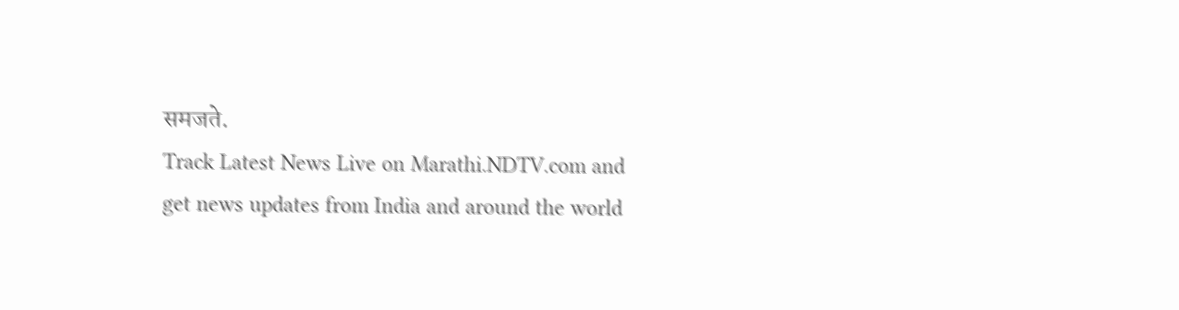समजते.
Track Latest News Live on Marathi.NDTV.com and get news updates from India and around the world